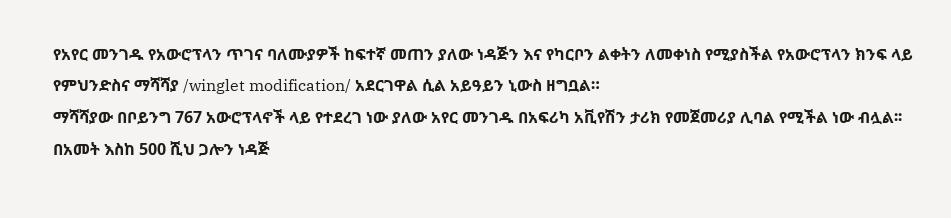የአየር መንገዱ የአውሮፕላን ጥገና ባለሙያዎች ከፍተኛ መጠን ያለው ነዳጅን እና የካርቦን ልቀትን ለመቀነስ የሚያስችል የአውሮፕላን ክንፍ ላይ የምህንድስና ማሻሻያ /winglet modification/ አደርገዋል ሲል አይዓይን ኒውስ ዘግቧል።
ማሻሻያው በቦይንግ 767 አውሮፕላኖች ላይ የተደረገ ነው ያለው አየር መንገዱ በአፍሪካ አቪየሽን ታሪክ የመጀመሪያ ሊባል የሚችል ነው ብሏል፡፡
በአመት እስከ 500 ሺህ ጋሎን ነዳጅ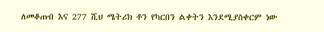ለመቆጠብ እና 277 ሺህ ሜትሪክ ቶን የካርበን ልቀትን እንደሚያስቀርም ነው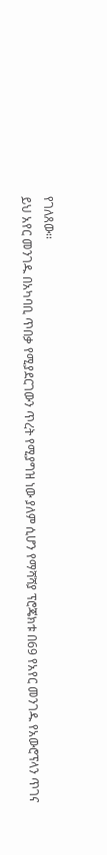የገለጸው፡፡
ይህ አየር መንገዱ በአካባቢ ጥበቃ የሚያደርገውን ጥረት የሚያግዝ ነው ያለም ሲሆን የማሻሻያ ፕሮጄክቱ በ69 የአየር መንገዱ የአውሮፕላን ጥገና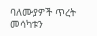ባለሙያዎች ጥረት መሳካቱን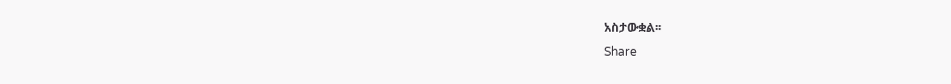አስታውቋል፡፡
Share